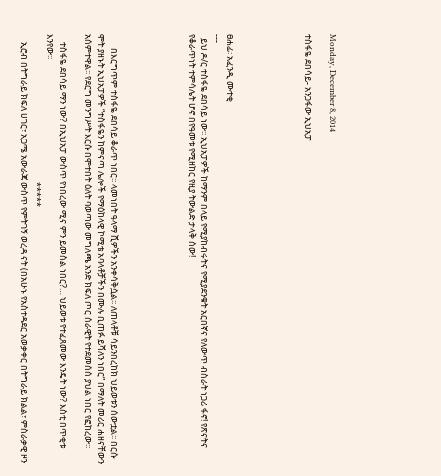Monday, December 8, 2014

ተስፋዬ ደበሳይ- አንጋፋው ኢህአፓ





ፀሐፊ፡ አፈንዲ ሙተቂ
---
  ይህ ዶ/ር ተስፋዬ ደበሳይ ነው፡፡ ኢህአፓዎች ከማንም በላይ የሚያከብሩትና የሚያደንቁት አርበኛና የለውጥ ብስራት ነጋሪ ፋኖ! የጽናትና የቆራጥነት ተምሳሌት ሆኖ በየዓመቱ የሚዘከር የዚያ ትውልድ ታላቅ ሰው!





       በእርግጥም ተስፋዬ ደበሳይ ቆራጥ ነበር፡፡ ላመነበት ዓላማ ሺዎችን አንቀሳቅሷል፡፡ ለጠላቶቹ ሳይንበረከክ ህይወቱን ሰውቷል፡፡ በርሱ ሞት ያዘኑት ኢህአፓዎች “ተስፋዬን ከምናጣ ሌሎች የማዕከላዊ ኮሚቴ አባላቶቻችን በሙሉ ቢጠፉ ይሻለን ነበር” በማለት መሪር ሐዘናቸውን አሰምተዋል፡፡ የደርግ መንግሥት እርሱ በሞተበት ዕለት ባወጣው መግለጫ አንድ ክፍለ ጦር ሰራዊት የተደመሰሰ ያህል ነበር የፎከረው፡፡

    ተስፋዬ ደበሳይ ማን ነው? በኢህአፓ ውስጥ የነበረው ሚና ምን ይመስል ነበር?… ህይወቱ የተፈጸመው እንዴት ነው? እስቲ በጥቂቱ እንየው፡፡
                                                                          *****
    ኢሮብ በትግራይ ክፍለ ሀገር፣ አጋሜ አውራጃ ውስጥ የምትገኝ ወረዳ ናት (በአሁኑ የአስተዳደር አወቃቀር በትግራይ ክልል፣ ምስራቃዊ ዞን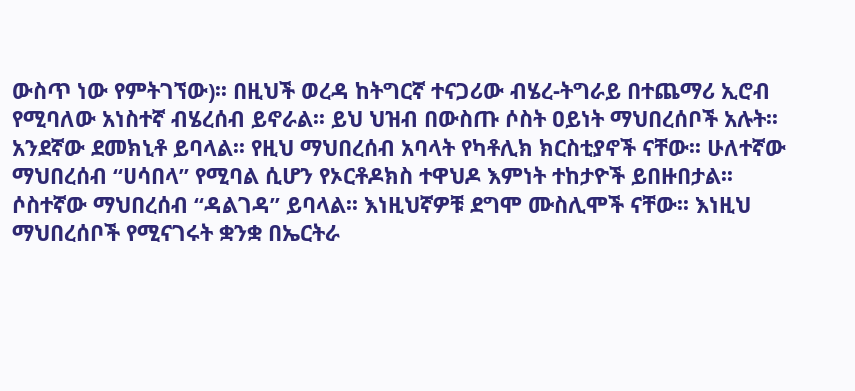ውስጥ ነው የምትገኘው)፡፡ በዚህች ወረዳ ከትግርኛ ተናጋሪው ብሄረ-ትግራይ በተጨማሪ ኢሮብ የሚባለው አነስተኛ ብሄረሰብ ይኖራል፡፡ ይህ ህዝብ በውስጡ ሶስት ዐይነት ማህበረሰቦች አሉት፡፡ አንደኛው ደመክኒቶ ይባላል፡፡ የዚህ ማህበረሰብ አባላት የካቶሊክ ክርስቲያኖች ናቸው፡፡ ሁለተኛው ማህበረሰብ “ሀሳበላ” የሚባል ሲሆን የኦርቶዶክስ ተዋህዶ እምነት ተከታዮች ይበዙበታል፡፡ ሶስተኛው ማህበረሰብ “ዳልገዳ” ይባላል፡፡ እነዚህኛዎቹ ደግሞ ሙስሊሞች ናቸው፡፡ እነዚህ ማህበረሰቦች የሚናገሩት ቋንቋ በኤርትራ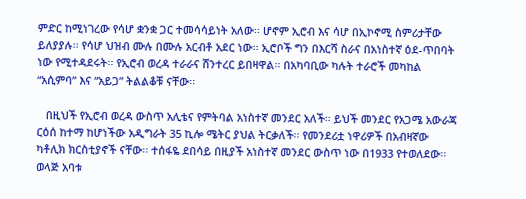ምድር ከሚነገረው የሳሆ ቋንቋ ጋር ተመሳሳይነት አለው፡፡ ሆኖም ኢሮብ እና ሳሆ በኢኮኖሚ ስምሪታቸው ይለያያሉ፡፡ የሳሆ ህዝብ ሙሉ በሙሉ አርብቶ አደር ነው፡፡ ኢሮቦች ግን በእርሻ ስራና በአነስተኛ ዕደ-ጥበባት ነው የሚተዳደሩት፡፡ የኢሮብ ወረዳ ተራራና ሸንተረር ይበዛዋል፡፡ በአካባቢው ካሉት ተራሮች መካከል “አሲምባ” እና “አይጋ” ትልልቆቹ ናቸው፡፡

   በዚህች የኢሮብ ወረዳ ውስጥ አሊቴና የምትባል አነስተኛ መንደር አለች፡፡ ይህች መንደር የአጋሜ አውራጃ ርዕሰ ከተማ ከሆነችው አዲግራት 35 ኪሎ ሜትር ያህል ትርቃለች፡፡ የመንደሪቷ ነዋሪዎች በአብዛኛው ካቶሊክ ክርስቲያኖች ናቸው፡፡ ተሰፋዬ ደበሳይ በዚያች አነስተኛ መንደር ውስጥ ነው በ1933 የተወለደው፡፡ ወላጅ አባቱ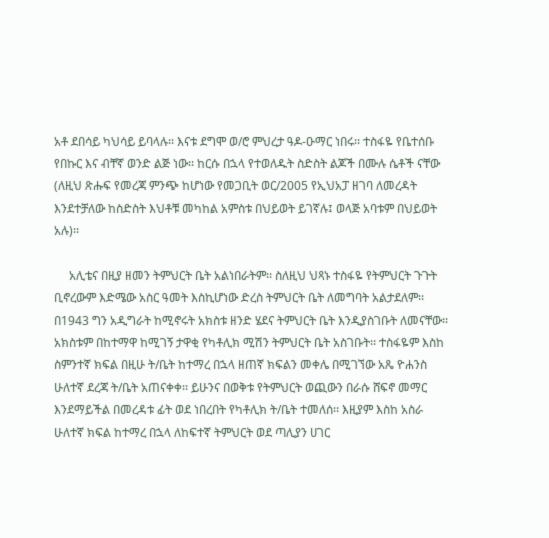አቶ ደበሳይ ካህሳይ ይባላሉ፡፡ እናቱ ደግሞ ወ/ሮ ምህረታ ዓዶ-ዑማር ነበሩ፡፡ ተስፋዬ የቤተሰቡ የበኩር እና ብቸኛ ወንድ ልጅ ነው፡፡ ከርሱ በኋላ የተወለዱት ስድስት ልጆች በሙሉ ሴቶች ናቸው (ለዚህ ጽሑፍ የመረጃ ምንጭ ከሆነው የመጋቢት ወር/2005 የኢህአፓ ዘገባ ለመረዳት እንደተቻለው ከስድስት እህቶቹ መካከል አምስቱ በህይወት ይገኛሉ፤ ወላጅ አባቱም በህይወት አሉ)፡፡

     አሊቴና በዚያ ዘመን ትምህርት ቤት አልነበራትም፡፡ ስለዚህ ህጻኑ ተስፋዬ የትምህርት ጉጉት ቢኖረውም እድሜው አስር ዓመት እስኪሆነው ድረስ ትምህርት ቤት ለመግባት አልታደለም፡፡ በ1943 ግን አዲግራት ከሚኖሩት አክስቱ ዘንድ ሄደና ትምህርት ቤት እንዲያስገቡት ለመናቸው፡፡ አክስቱም በከተማዋ ከሚገኝ ታዋቂ የካቶሊክ ሚሽን ትምህርት ቤት አስገቡት፡፡ ተስፋዬም እስከ ስምንተኛ ክፍል በዚሁ ት/ቤት ከተማረ በኋላ ዘጠኛ ክፍልን መቀሌ በሚገኘው አጼ ዮሐንስ ሁለተኛ ደረጃ ት/ቤት አጠናቀቀ፡፡ ይሁንና በወቅቱ የትምህርት ወጪውን በራሱ ሸፍኖ መማር እንደማይችል በመረዳቱ ፊት ወደ ነበረበት የካቶሊክ ት/ቤት ተመለሰ፡፡ እዚያም እስከ አስራ ሁለተኛ ክፍል ከተማረ በኋላ ለከፍተኛ ትምህርት ወደ ጣሊያን ሀገር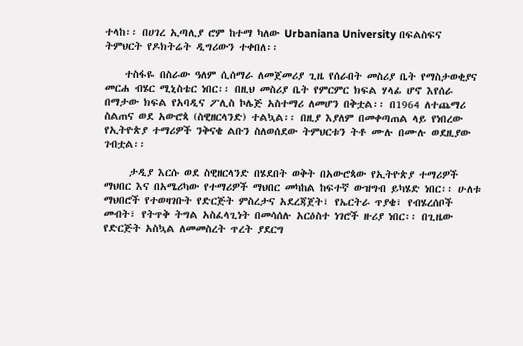ተላከ፡፡ በሀገረ ኢጣሊያ ሮም ከተማ ካለው Urbaniana University በፍልስፍና ትምህርት የዶክትሬት ዲግሪውን ተቀበለ፡፡

    ተስፋዬ በስራው ዓለም ሲሰማራ ለመጀመሪያ ጊዜ የሰራበት መስሪያ ቤት የማስታወቂያና መርሐ ብሄር ሚኒስቴር ነበር፡፡ በዚህ መስሪያ ቤት የምርምር ክፍል ሃላፊ ሆኖ እየሰራ በማታው ክፍል የአባዲና ፖሊስ ኮሌጅ አስተማሪ ለመሆን በቅቷል፡፡ በ1964 ለተጨማሪ ስልጠና ወደ አውሮጳ (ስዊዘርላንድ) ተልኳል፡፡ በዚያ እያለም በመቀጣጠል ላይ የነበረው የኢትዮጵያ ተማሪዎች ንቅናቄ ልቡን ስለወሰደው ትምህርቱን ትቶ ሙሉ በሙሉ ወደዚያው ገብቷል፡፡

     ታዲያ እርሱ ወደ ስዊዘርላንድ በሄደበት ወቅት በአውሮጳው የኢትዮጵያ ተማሪዎች ማህበር እና በአሜሪካው የተማሪዎች ማህበር መካከል ከፍተኛ ውዝግብ ይካሄድ ነበር፡፡ ሁለቱ ማህበሮች የተወዛገቡት የድርጅት ምስረታና አደረጃጀት፣ የኤርትራ ጥያቄ፣ የብሄረሰቦች መብት፣ የትጥቅ ትግል አስፈላጊነት በመሳሰሉ አርዕስተ ነገሮች ዙሪያ ነበር፡፡ በጊዜው የድርጅት አስኳል ለመመስረት ጥረት ያደርግ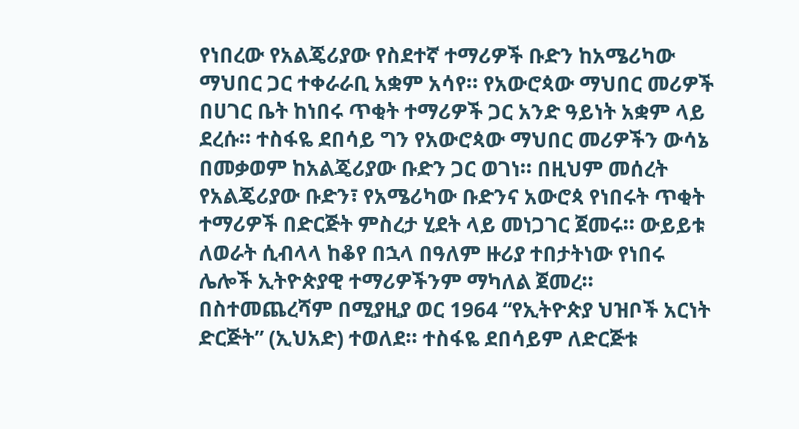የነበረው የአልጄሪያው የስደተኛ ተማሪዎች ቡድን ከአሜሪካው ማህበር ጋር ተቀራራቢ አቋም አሳየ፡፡ የአውሮጳው ማህበር መሪዎች በሀገር ቤት ከነበሩ ጥቂት ተማሪዎች ጋር አንድ ዓይነት አቋም ላይ ደረሱ፡፡ ተስፋዬ ደበሳይ ግን የአውሮጳው ማህበር መሪዎችን ውሳኔ በመቃወም ከአልጄሪያው ቡድን ጋር ወገነ፡፡ በዚህም መሰረት የአልጄሪያው ቡድን፣ የአሜሪካው ቡድንና አውሮጳ የነበሩት ጥቂት ተማሪዎች በድርጅት ምስረታ ሂደት ላይ መነጋገር ጀመሩ፡፡ ውይይቱ ለወራት ሲብላላ ከቆየ በኋላ በዓለም ዙሪያ ተበታትነው የነበሩ ሌሎች ኢትዮጵያዊ ተማሪዎችንም ማካለል ጀመረ፡፡ በስተመጨረሻም በሚያዚያ ወር 1964 “የኢትዮጵያ ህዝቦች አርነት ድርጅት” (ኢህአድ) ተወለደ፡፡ ተስፋዬ ደበሳይም ለድርጅቱ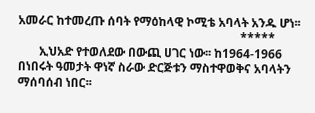አመራር ከተመረጡ ሰባት የማዕከላዊ ኮሚቴ አባላት አንዱ ሆነ፡፡
                                                                          *****
       ኢህአድ የተወለደው በውጪ ሀገር ነው፡፡ ከ1964-1966 በነበሩት ዓመታት ዋነኛ ስራው ድርጅቱን ማስተዋወቅና አባላትን ማሰባሰብ ነበር፡፡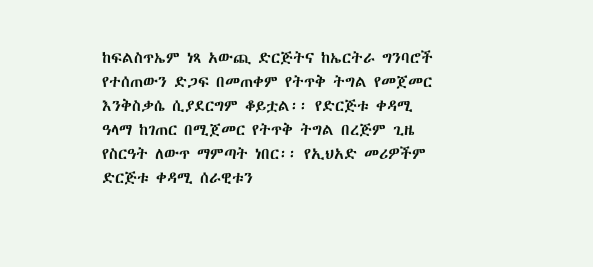ከፍልስጥኤም ነጻ አውጪ ድርጅትና ከኤርትራ ግንባሮች የተሰጠውን ድጋፍ በመጠቀም የትጥቅ ትግል የመጀመር እንቅስቃሴ ሲያደርግም ቆይቷል፡፡ የድርጅቱ ቀዳሚ ዓላማ ከገጠር በሚጀመር የትጥቅ ትግል በረጅም ጊዜ የስርዓት ለውጥ ማምጣት ነበር፡፡ የኢህአድ መሪዎችም ድርጅቱ ቀዳሚ ሰራዊቱን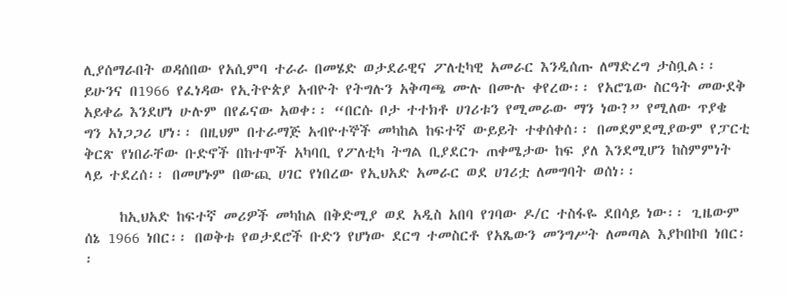ሊያሰማራበት ወዳሰበው የአሲምባ ተራራ በመሄድ ወታደራዊና ፖለቲካዊ አመራር እንዲሰጡ ለማድረግ ታስቧል፡፡ ይሁንና በ1966 የፈነዳው የኢትዮጵያ አብዮት የትግሉን አቅጣጫ ሙሉ በሙሉ ቀየረው፡፡ የአሮጌው ስርዓት መውደቅ አይቀሬ እንደሆነ ሁሉም በየፊናው አወቀ፡፡ “በርሱ ቦታ ተተክቶ ሀገሪቱን የሚመራው ማን ነው?” የሚለው ጥያቄ ግን አነጋጋሪ ሆነ፡፡ በዚህም በተራማጅ አብዮተኞች መካከል ከፍተኛ ውይይት ተቀሰቀሰ፡፡ በመደምደሚያውም የፓርቲ ቅርጽ የነበራቸው ቡድኖች በከተሞች አካባቢ የፖለቲካ ትግል ቢያደርጉ ጠቀሜታው ከፍ ያለ እንደሚሆን ከስምምነት ላይ ተደረሰ፡፡ በመሆኑም በውጪ ሀገር የነበረው የኢህአድ አመራር ወደ ሀገሪቷ ለመግባት ወሰነ፡፡

     ከኢህአድ ከፍተኛ መሪዎች መካከል በቅድሚያ ወደ አዲስ አበባ የገባው ዶ/ር ተስፋዬ ደበሳይ ነው፡፡ ጊዜውም ሰኔ 1966 ነበር፡፡ በወቅቱ የወታደሮች ቡድን የሆነው ደርግ ተመስርቶ የአጼውን መንግሥት ለመጣል እያኮበኮበ ነበር፡፡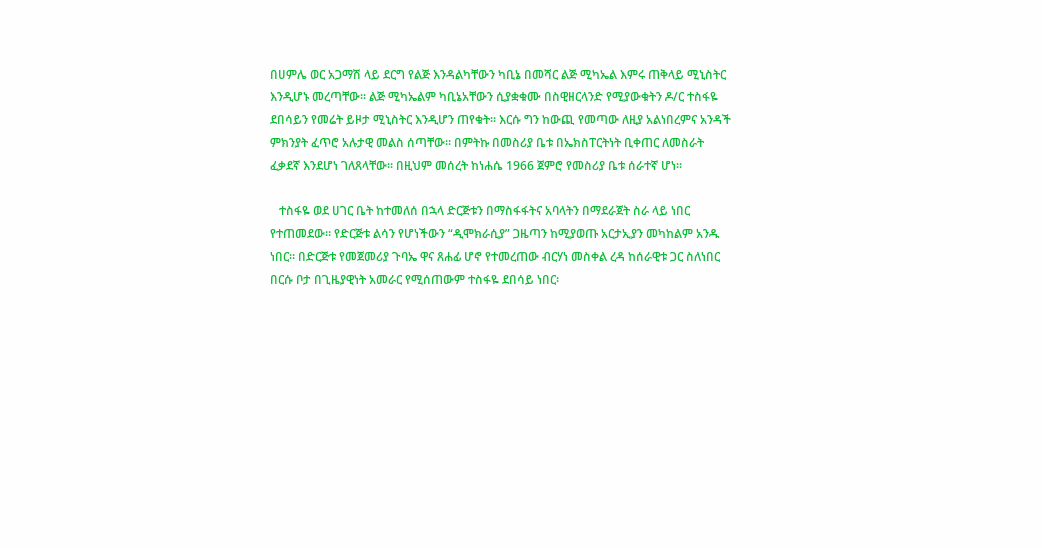በሀምሌ ወር አጋማሽ ላይ ደርግ የልጅ እንዳልካቸውን ካቢኔ በመሻር ልጅ ሚካኤል እምሩ ጠቅላይ ሚኒስትር እንዲሆኑ መረጣቸው፡፡ ልጅ ሚካኤልም ካቢኔአቸውን ሲያቋቁሙ በስዊዘርላንድ የሚያውቁትን ዶ/ር ተስፋዬ ደበሳይን የመሬት ይዞታ ሚኒስትር እንዲሆን ጠየቁት፡፡ እርሱ ግን ከውጪ የመጣው ለዚያ አልነበረምና አንዳች ምክንያት ፈጥሮ አሉታዊ መልስ ሰጣቸው፡፡ በምትኩ በመስሪያ ቤቱ በኤክስፐርትነት ቢቀጠር ለመስራት ፈቃደኛ እንደሆነ ገለጸላቸው፡፡ በዚህም መሰረት ከነሐሴ 1966 ጀምሮ የመስሪያ ቤቱ ሰራተኛ ሆነ፡፡

   ተስፋዬ ወደ ሀገር ቤት ከተመለሰ በኋላ ድርጅቱን በማስፋፋትና አባላትን በማደራጀት ስራ ላይ ነበር የተጠመደው፡፡ የድርጅቱ ልሳን የሆነችውን “ዲሞክራሲያ” ጋዜጣን ከሚያወጡ አርታኢያን መካከልም አንዱ ነበር፡፡ በድርጅቱ የመጀመሪያ ጉባኤ ዋና ጸሐፊ ሆኖ የተመረጠው ብርሃነ መስቀል ረዳ ከሰራዊቱ ጋር ስለነበር በርሱ ቦታ በጊዜያዊነት አመራር የሚሰጠውም ተስፋዬ ደበሳይ ነበር፡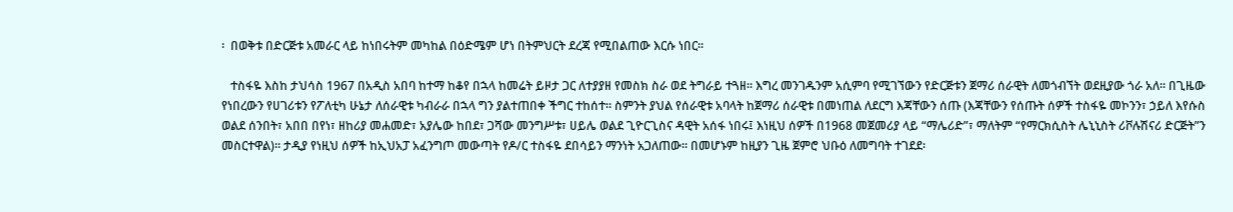፡  በወቅቱ በድርጅቱ አመራር ላይ ከነበሩትም መካከል በዕድሜም ሆነ በትምህርት ደረጃ የሚበልጠው እርሱ ነበር፡፡

   ተስፋዬ እስከ ታህሳስ 1967 በአዲስ አበባ ከተማ ከቆየ በኋላ ከመሬት ይዞታ ጋር ለተያያዘ የመስክ ስራ ወደ ትግራይ ተጓዘ፡፡ እግረ መንገዱንም አሲምባ የሚገኘውን የድርጅቱን ጀማሪ ሰራዊት ለመጎብኘት ወደዚያው ጎራ አለ፡፡ በጊዜው የነበረውን የሀገሪቱን የፖለቲካ ሁኔታ ለሰራዊቱ ካብራራ በኋላ ግን ያልተጠበቀ ችግር ተከሰተ፡፡ ስምንት ያህል የሰራዊቱ አባላት ከጀማሪ ሰራዊቱ በመነጠል ለደርግ እጃቸውን ሰጡ (እጃቸውን የሰጡት ሰዎች ተስፋዬ መኮንን፣ ኃይለ እየሱስ ወልደ ሰንበት፣ አበበ በየነ፣ ዘከሪያ መሐመድ፣ አያሌው ከበደ፣ ጋሻው መንግሥቱ፣ ሀይሌ ወልደ ጊዮርጊስና ዳዊት አሰፋ ነበሩ፤ እነዚህ ሰዎች በ1968 መጀመሪያ ላይ “ማሌሪድ”፣ ማለትም “የማርክሲስት ሌኒኒስት ሪቮሉሽናሪ ድርጅት”ን መስርተዋል)፡፡ ታዲያ የነዚህ ሰዎች ከኢህአፓ አፈንግጦ መውጣት የዶ/ር ተስፋዬ ደበሳይን ማንነት አጋለጠው፡፡ በመሆኑም ከዚያን ጊዜ ጀምሮ ህቡዕ ለመግባት ተገደደ፡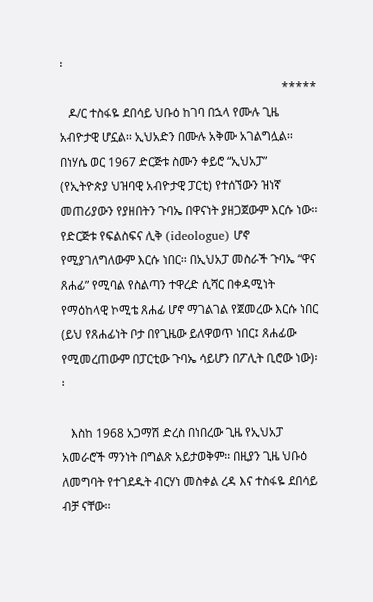፡
                                                                          *****
   ዶ/ር ተስፋዬ ደበሳይ ህቡዕ ከገባ በኋላ የሙሉ ጊዜ አብዮታዊ ሆኗል፡፡ ኢህአድን በሙሉ አቅሙ አገልግሏል፡፡ በነሃሴ ወር 1967 ድርጅቱ ስሙን ቀይሮ “ኢህአፓ” (የኢትዮጵያ ህዝባዊ አብዮታዊ ፓርቲ) የተሰኘውን ዝነኛ መጠሪያውን የያዘበትን ጉባኤ በዋናነት ያዘጋጀውም እርሱ ነው፡፡ የድርጅቱ የፍልስፍና ሊቅ (ideologue) ሆኖ የሚያገለግለውም እርሱ ነበር፡፡ በኢህአፓ መስራች ጉባኤ “ዋና ጸሐፊ” የሚባል የስልጣን ተዋረድ ሲሻር በቀዳሚነት የማዕከላዊ ኮሚቴ ጸሐፊ ሆኖ ማገልገል የጀመረው እርሱ ነበር (ይህ የጸሐፊነት ቦታ በየጊዜው ይለዋወጥ ነበር፤ ጸሐፊው የሚመረጠውም በፓርቲው ጉባኤ ሳይሆን በፖሊት ቢሮው ነው)፡፡

   እስከ 1968 አጋማሽ ድረስ በነበረው ጊዜ የኢህአፓ አመራሮች ማንነት በግልጽ አይታወቅም፡፡ በዚያን ጊዜ ህቡዕ ለመግባት የተገደዱት ብርሃነ መስቀል ረዳ እና ተስፋዬ ደበሳይ ብቻ ናቸው፡፡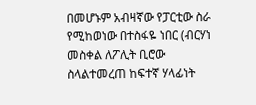በመሆኑም አብዛኛው የፓርቲው ስራ የሚከወነው በተስፋዬ ነበር (ብርሃነ መስቀል ለፖሊት ቢሮው ስላልተመረጠ ከፍተኛ ሃላፊነት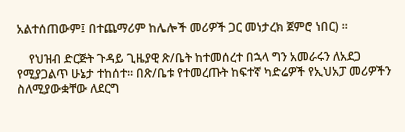አልተሰጠውም፤ በተጨማሪም ከሌሎች መሪዎች ጋር መነታረክ ጀምሮ ነበር) ፡፡

    የህዝብ ድርጅት ጉዳይ ጊዜያዊ ጽ/ቤት ከተመሰረተ በኋላ ግን አመራሩን ለአደጋ የሚያጋልጥ ሁኔታ ተከሰተ፡፡ በጽ/ቤቱ የተመረጡት ከፍተኛ ካድሬዎች የኢህአፓ መሪዎችን ስለሚያውቋቸው ለደርግ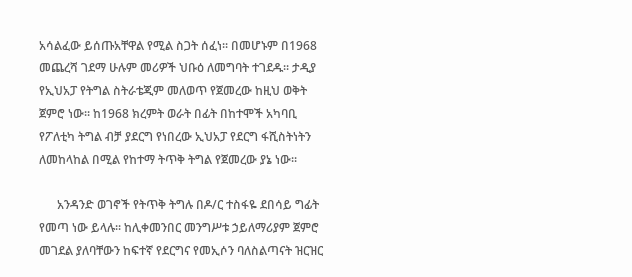አሳልፈው ይሰጡአቸዋል የሚል ስጋት ሰፈነ፡፡ በመሆኑም በ1968 መጨረሻ ገደማ ሁሉም መሪዎች ህቡዕ ለመግባት ተገደዱ፡፡ ታዲያ የኢህአፓ የትግል ስትራቴጂም መለወጥ የጀመረው ከዚህ ወቅት ጀምሮ ነው፡፡ ከ1968 ክረምት ወራት በፊት በከተሞች አካባቢ የፖለቲካ ትግል ብቻ ያደርግ የነበረው ኢህአፓ የደርግ ፋሺስትነትን ለመከላከል በሚል የከተማ ትጥቅ ትግል የጀመረው ያኔ ነው፡፡

      አንዳንድ ወገኖች የትጥቅ ትግሉ በዶ/ር ተስፋዬ ደበሳይ ግፊት የመጣ ነው ይላሉ፡፡ ከሊቀመንበር መንግሥቱ ኃይለማሪያም ጀምሮ መገደል ያለባቸውን ከፍተኛ የደርግና የመኢሶን ባለስልጣናት ዝርዝር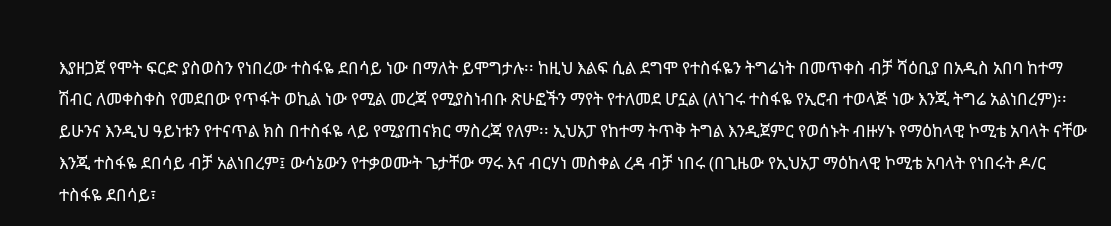እያዘጋጀ የሞት ፍርድ ያስወስን የነበረው ተስፋዬ ደበሳይ ነው በማለት ይሞግታሉ፡፡ ከዚህ እልፍ ሲል ደግሞ የተስፋዬን ትግሬነት በመጥቀስ ብቻ ሻዕቢያ በአዲስ አበባ ከተማ ሽብር ለመቀስቀስ የመደበው የጥፋት ወኪል ነው የሚል መረጃ የሚያስነብቡ ጽሁፎችን ማየት የተለመደ ሆኗል (ለነገሩ ተስፋዬ የኢሮብ ተወላጅ ነው እንጂ ትግሬ አልነበረም)፡፡ ይሁንና እንዲህ ዓይነቱን የተናጥል ክስ በተስፋዬ ላይ የሚያጠናክር ማስረጃ የለም፡፡ ኢህአፓ የከተማ ትጥቅ ትግል እንዲጀምር የወሰኑት ብዙሃኑ የማዕከላዊ ኮሚቴ አባላት ናቸው እንጂ ተስፋዬ ደበሳይ ብቻ አልነበረም፤ ውሳኔውን የተቃወሙት ጌታቸው ማሩ እና ብርሃነ መስቀል ረዳ ብቻ ነበሩ (በጊዜው የኢህአፓ ማዕከላዊ ኮሚቴ አባላት የነበሩት ዶ/ር ተስፋዬ ደበሳይ፣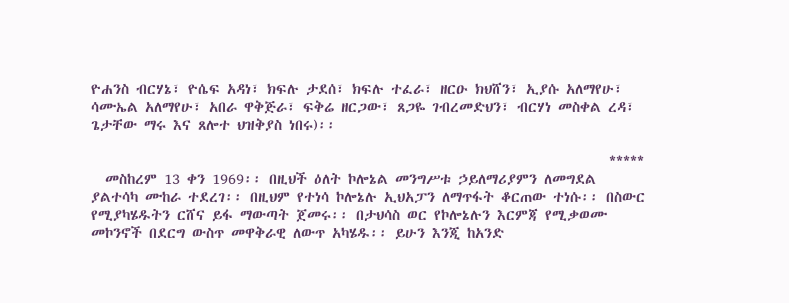ዮሐንስ ብርሃኔ፣ ዮሴፍ አዳነ፣ ክፍሉ ታደሰ፣ ክፍሉ ተፈራ፣ ዘርዑ ክህሸን፣ ኢያሱ አለማየሁ፣ ሳሙኤል አለማየሁ፣ አበራ ዋቅጅራ፣ ፍቅሬ ዘርጋው፣ ጸጋዬ ገብረመድህን፣ ብርሃነ መስቀል ረዳ፣ ጌታቸው ማሩ እና ጸሎተ ህዝቅያስ ነበሩ)፡፡

                                                                          *****
  መስከረም 13 ቀን 1969፡፡ በዚህች ዕለት ኮሎኔል መንግሥቱ ኃይለማሪያምን ለመግደል ያልተሳካ ሙከራ ተደረገ፡፡ በዚህም የተነሳ ኮሎኔሉ ኢህአፓን ለማጥፋት ቆርጠው ተነሱ፡፡ በስውር የሚያካሄዱትን ርሸና ይፋ ማውጣት ጀመሩ፡፡ በታህሳስ ወር የኮሎኔሉን እርምጃ የሚቃወሙ መኮንኖች በደርግ ውስጥ መዋቅራዊ ለውጥ አካሄዱ፡፡ ይሁን እንጂ ከአንድ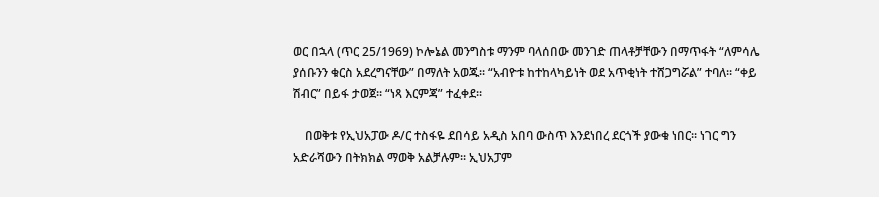ወር በኋላ (ጥር 25/1969) ኮሎኔል መንግስቱ ማንም ባላሰበው መንገድ ጠላቶቻቸውን በማጥፋት “ለምሳሌ ያሰቡንን ቁርስ አደረግናቸው” በማለት አወጁ፡፡ “አብዮቱ ከተከላካይነት ወደ አጥቂነት ተሸጋግሯል” ተባለ፡፡ “ቀይ ሽብር” በይፋ ታወጀ፡፡ “ነጻ እርምጃ” ተፈቀደ፡፡

    በወቅቱ የኢህአፓው ዶ/ር ተስፋዬ ደበሳይ አዲስ አበባ ውስጥ እንደነበረ ደርጎች ያውቁ ነበር፡፡ ነገር ግን አድራሻውን በትክክል ማወቅ አልቻሉም፡፡ ኢህአፓም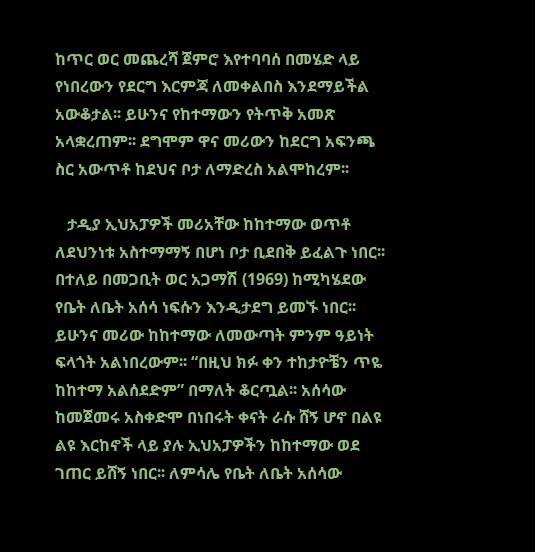ከጥር ወር መጨረሻ ጀምሮ እየተባባሰ በመሄድ ላይ የነበረውን የደርግ እርምጃ ለመቀልበስ እንደማይችል አውቆታል፡፡ ይሁንና የከተማውን የትጥቅ አመጽ አላቋረጠም፡፡ ደግሞም ዋና መሪውን ከደርግ አፍንጫ ስር አውጥቶ ከደህና ቦታ ለማድረስ አልሞከረም፡፡

   ታዲያ ኢህአፓዎች መሪአቸው ከከተማው ወጥቶ ለደህንነቱ አስተማማኝ በሆነ ቦታ ቢደበቅ ይፈልጉ ነበር፡፡ በተለይ በመጋቢት ወር አጋማሽ (1969) ከሚካሄደው የቤት ለቤት አሰሳ ነፍሱን እንዲታደግ ይመኙ ነበር፡፡ ይሁንና መሪው ከከተማው ለመውጣት ምንም ዓይነት ፍላጎት አልነበረውም፡፡ “በዚህ ክፉ ቀን ተከታዮቼን ጥዬ ከከተማ አልሰደድም” በማለት ቆርጧል፡፡ አሰሳው ከመጀመሩ አስቀድሞ በነበሩት ቀናት ራሱ ሸኝ ሆኖ በልዩ ልዩ እርከኖች ላይ ያሉ ኢህአፓዎችን ከከተማው ወደ ገጠር ይሸኝ ነበር፡፡ ለምሳሌ የቤት ለቤት አሰሳው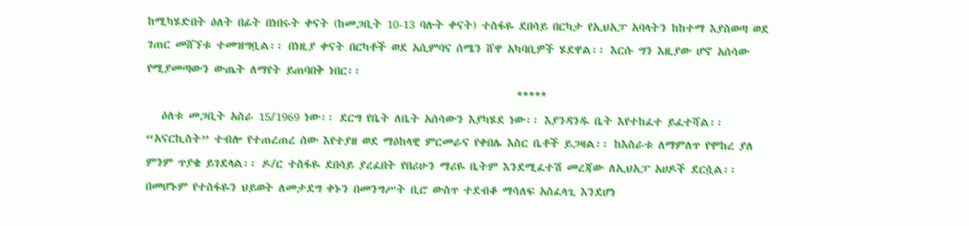ከሚካሄድበት ዕለት በፊት በነበሩት ቀናት (ከመጋቢት 10-13 ባሉት ቀናት) ተስፋዬ ደበሳይ በርካታ የኢህአፓ አባላትን ከከተማ እያስወጣ ወደ ገጠር መሸኘቱ ተመዝግቧል፡፡ በነዚያ ቀናት በርካቶች ወደ አሲምባና ሰሜን ሸዋ አካባቢዎች ሄደዋል፡፡ እርሱ ግን እዚያው ሆኖ አሰሳው የሚያመጣውን ውጤት ለማየት ይጠባበቅ ነበር፡፡
                                                                          *****
   ዕለቱ መጋቢት አስራ 15/1969 ነው፡፡ ደርግ የቤት ለቤት አሰሳውን እያካሄደ ነው፡፡ እያንዳንዱ ቤት እየተከፈተ ይፈተሻል፡፡ “አናርኪስት” ተብሎ የተጠረጠረ ሰው እየተያዘ ወደ ማዕከላዊ ምርመራና የቀበሌ እስር ቤቶች ይጋዛል፡፡ ከእስራቱ ለማምለጥ የሞከረ ያለ ምንም ጥያቄ ይገደላል፡፡ ዶ/ር ተስፋዬ ደበሳይ ያረፈበት የበሪሁን ማሪዬ ቤትም እንደሚፈተሽ መረጃው ለኢህአፓ አሀዶች ደርሷል፡፡ በመሆኑም የተስፋዬን ህይወት ለመታደግ ቀኑን በመንግሥት ቢሮ ውስጥ ተደብቆ ማሳለፍ አስፈላጊ እንደሆነ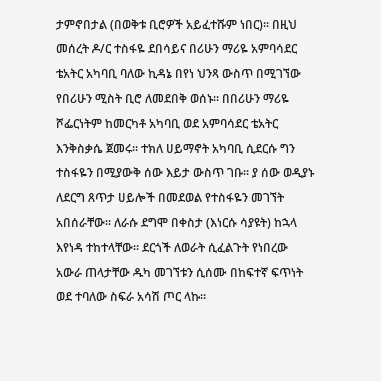ታምኖበታል (በወቅቱ ቢሮዎች አይፈተሹም ነበር)፡፡ በዚህ መሰረት ዶ/ር ተስፋዬ ደበሳይና በሪሁን ማሪዬ አምባሳደር ቴአትር አካባቢ ባለው ኪዳኔ በየነ ህንጻ ውስጥ በሚገኘው የበሪሁን ሚስት ቢሮ ለመደበቅ ወሰኑ፡፡ በበሪሁን ማሪዬ ሾፌርነትም ከመርካቶ አካባቢ ወደ አምባሳደር ቴአትር እንቅስቃሴ ጀመሩ፡፡ ተክለ ሀይማኖት አካባቢ ሲደርሱ ግን ተስፋዬን በሚያውቅ ሰው እይታ ውስጥ ገቡ፡፡ ያ ሰው ወዲያኑ ለደርግ ጸጥታ ሀይሎች በመደወል የተስፋዬን መገኘት አበሰራቸው፡፡ ለራሱ ደግሞ በቀስታ (እነርሱ ሳያዩት) ከኋላ እየነዳ ተከተላቸው፡፡ ደርጎች ለወራት ሲፈልጉት የነበረው አውራ ጠላታቸው ዱካ መገኘቱን ሲሰሙ በከፍተኛ ፍጥነት ወደ ተባለው ስፍራ አሳሽ ጦር ላኩ፡፡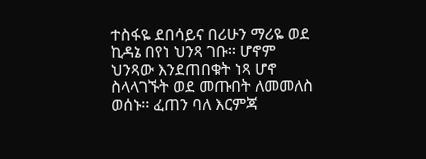ተስፋዬ ደበሳይና በሪሁን ማሪዬ ወደ ኪዳኔ በየነ ህንጻ ገቡ፡፡ ሆኖም ህንጻው እንደጠበቁት ነጻ ሆኖ ስላላገኙት ወደ መጡበት ለመመለስ ወሰኑ፡፡ ፈጠን ባለ እርምጃ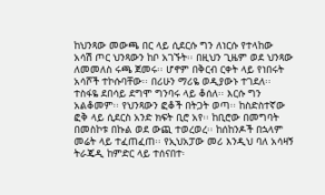ከህንጻው መውጫ በር ላይ ሲደርሱ ግን ለነርሱ የተላከው አሳሽ ጦር ህንጻውን ከቦ አገኙት፡፡ በዚህን ጊዜም ወደ ህንጻው ለመመለስ ሩጫ ጀመሩ፡፡ ሆኖም በቅርብ ርቀት ላይ የነበሩት አሳሾች ተኮሱባቸው፡፡ በሪሁን ማሪዬ ወዲያውኑ ተገደለ፡፡ ተስፋዬ ደበሳይ ደግሞ ግንባሩ ላይ ቆሰለ፡፡ እርሱ ግን አልቆመም፡፡ የህንጻውን ፎቆች በትጋት ወጣ፡፡ ከስድስተኛው ፎቅ ላይ ሲደርስ አንድ ክፍት ቢሮ አየ፡፡ ከቢሮው በመግባት በመስኮቱ በኩል ወደ ውጪ ተወረወረ፡፡ ከሰከንዶች በኋላም መሬት ላይ ተፈጠፈጠ፡፡ የኢህአፓው መሪ እንዲህ ባለ አሳዛኝ ትራጄዲ ከምድር ላይ ተሰናበተ፡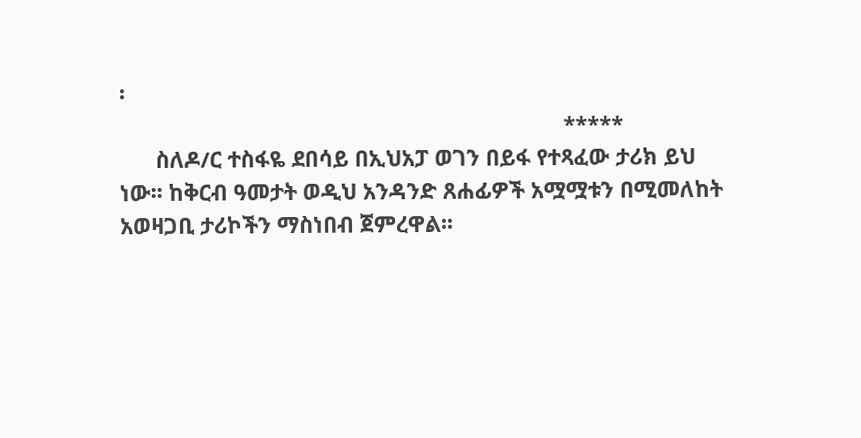፡
                                                                          *****
      ስለዶ/ር ተስፋዬ ደበሳይ በኢህአፓ ወገን በይፋ የተጻፈው ታሪክ ይህ ነው፡፡ ከቅርብ ዓመታት ወዲህ አንዳንድ ጸሐፊዎች አሟሟቱን በሚመለከት አወዛጋቢ ታሪኮችን ማስነበብ ጀምረዋል፡፡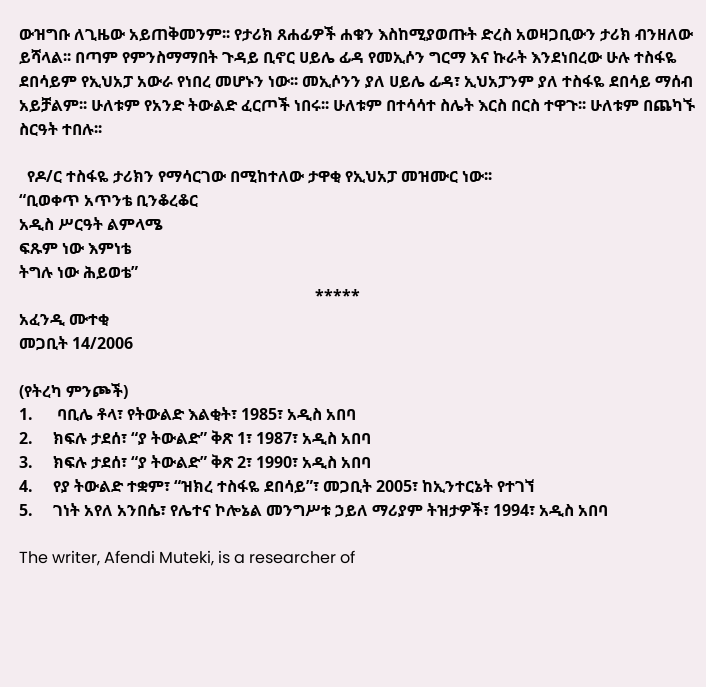ውዝግቡ ለጊዜው አይጠቅመንም፡፡ የታሪክ ጸሐፊዎች ሐቁን እስከሚያወጡት ድረስ አወዛጋቢውን ታሪክ ብንዘለው ይሻላል፡፡ በጣም የምንስማማበት ጉዳይ ቢኖር ሀይሌ ፊዳ የመኢሶን ግርማ እና ኩራት እንደነበረው ሁሉ ተስፋዬ ደበሳይም የኢህአፓ አውራ የነበረ መሆኑን ነው፡፡ መኢሶንን ያለ ሀይሌ ፊዳ፣ ኢህአፓንም ያለ ተስፋዬ ደበሳይ ማሰብ አይቻልም፡፡ ሁለቱም የአንድ ትውልድ ፈርጦች ነበሩ፡፡ ሁለቱም በተሳሳተ ስሌት እርስ በርስ ተዋጉ፡፡ ሁለቱም በጨካኙ ስርዓት ተበሉ፡፡

  የዶ/ር ተስፋዬ ታሪክን የማሳርገው በሚከተለው ታዋቂ የኢህአፓ መዝሙር ነው፡፡
“ቢወቀጥ አጥንቴ ቢንቆረቆር
አዲስ ሥርዓት ልምላሜ
ፍጹም ነው እምነቴ
ትግሉ ነው ሕይወቴ”
                                                                          *****
አፈንዲ ሙተቂ
መጋቢት 14/2006

(የትረካ ምንጮች)
1.      ባቢሌ ቶላ፣ የትውልድ እልቂት፣ 1985፣ አዲስ አበባ
2.     ክፍሉ ታደሰ፣ “ያ ትውልድ” ቅጽ 1፣ 1987፣ አዲስ አበባ
3.     ክፍሉ ታደሰ፣ “ያ ትውልድ” ቅጽ 2፣ 1990፣ አዲስ አበባ
4.     የያ ትውልድ ተቋም፣ “ዝክረ ተስፋዬ ደበሳይ”፣ መጋቢት 2005፣ ከኢንተርኔት የተገኘ
5.     ገነት አየለ አንበሴ፣ የሌተና ኮሎኔል መንግሥቱ ኃይለ ማሪያም ትዝታዎች፣ 1994፣ አዲስ አበባ

The writer, Afendi Muteki, is a researcher of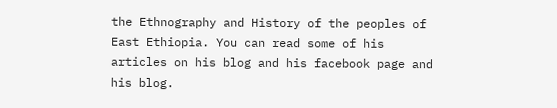the Ethnography and History of the peoples of East Ethiopia. You can read some of his articles on his blog and his facebook page and his blog.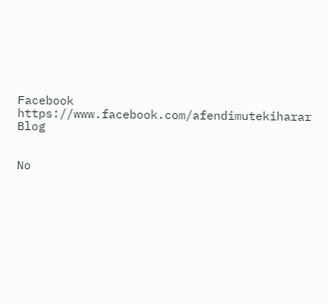Facebook https://www.facebook.com/afendimutekiharar
Blog


No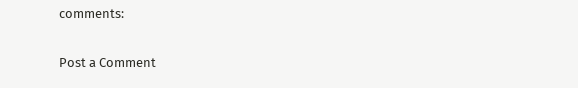comments:

Post a Comment